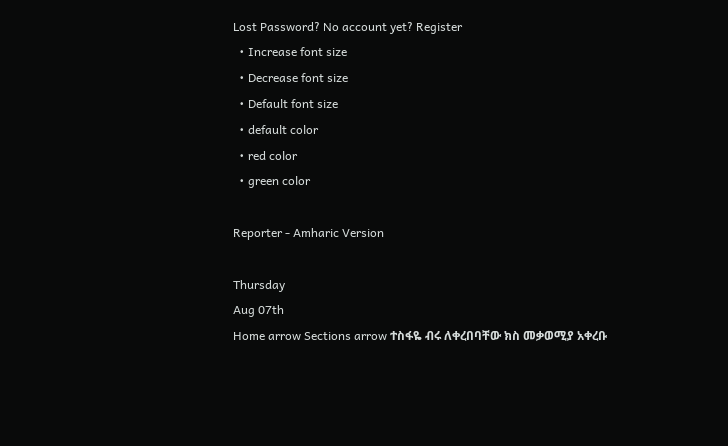Lost Password? No account yet? Register
  • Increase font size
  • Decrease font size
  • Default font size
  • default color
  • red color
  • green color

Reporter - Amharic Version

Thursday
Aug 07th
Home arrow Sections arrow ተስፋዬ ብሩ ለቀረበባቸው ክስ መቃወሚያ አቀረቡ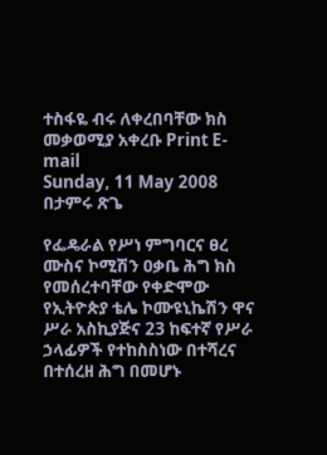ተስፋዬ ብሩ ለቀረበባቸው ክስ መቃወሚያ አቀረቡ Print E-mail
Sunday, 11 May 2008
በታምሩ ጽጌ

የፌዴራል የሥነ ምግባርና ፀረ ሙስና ኮሚሽን ዐቃቤ ሕግ ክስ የመሰረተባቸው የቀድሞው የኢትዮጵያ ቴሌ ኮሙዩኒኬሽን ዋና ሥራ አስኪያጅና 23 ከፍተኛ የሥራ ኃላፊዎች የተከስስነው በተሻረና በተሰረዘ ሕግ በመሆኑ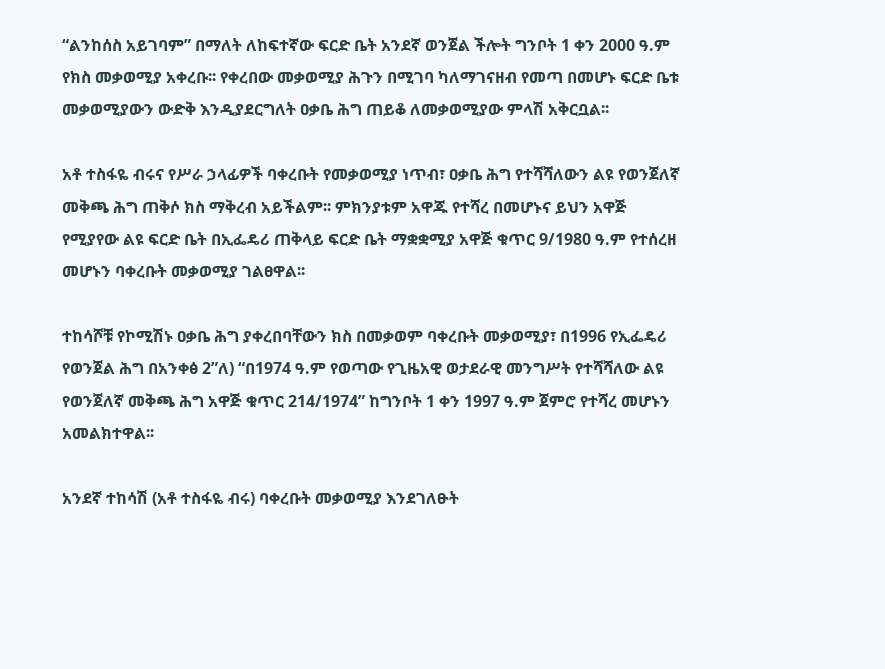“ልንከሰስ አይገባም” በማለት ለከፍተኛው ፍርድ ቤት አንደኛ ወንጀል ችሎት ግንቦት 1 ቀን 2000 ዓ.ም የክስ መቃወሚያ አቀረቡ፡፡ የቀረበው መቃወሚያ ሕጉን በሚገባ ካለማገናዘብ የመጣ በመሆኑ ፍርድ ቤቱ መቃወሚያውን ውድቅ እንዲያደርግለት ዐቃቤ ሕግ ጠይቆ ለመቃወሚያው ምላሽ አቅርቧል፡፡

አቶ ተስፋዬ ብሩና የሥራ ኃላፊዎች ባቀረቡት የመቃወሚያ ነጥብ፣ ዐቃቤ ሕግ የተሻሻለውን ልዩ የወንጀለኛ መቅጫ ሕግ ጠቅሶ ክስ ማቅረብ አይችልም፡፡ ምክንያቱም አዋጁ የተሻረ በመሆኑና ይህን አዋጅ የሚያየው ልዩ ፍርድ ቤት በኢፌዴሪ ጠቅላይ ፍርድ ቤት ማቋቋሚያ አዋጅ ቁጥር 9/1980 ዓ.ም የተሰረዘ መሆኑን ባቀረቡት መቃወሚያ ገልፀዋል፡፡

ተከሳሾቹ የኮሚሽኑ ዐቃቤ ሕግ ያቀረበባቸውን ክስ በመቃወም ባቀረቡት መቃወሚያ፣ በ1996 የኢፌዴሪ የወንጀል ሕግ በአንቀፅ 2”ለ) “በ1974 ዓ.ም የወጣው የጊዜአዊ ወታደራዊ መንግሥት የተሻሻለው ልዩ የወንጀለኛ መቅጫ ሕግ አዋጅ ቁጥር 214/1974” ከግንቦት 1 ቀን 1997 ዓ.ም ጀምሮ የተሻረ መሆኑን አመልክተዋል፡፡

አንደኛ ተከሳሽ (አቶ ተስፋዬ ብሩ) ባቀረቡት መቃወሚያ እንደገለፁት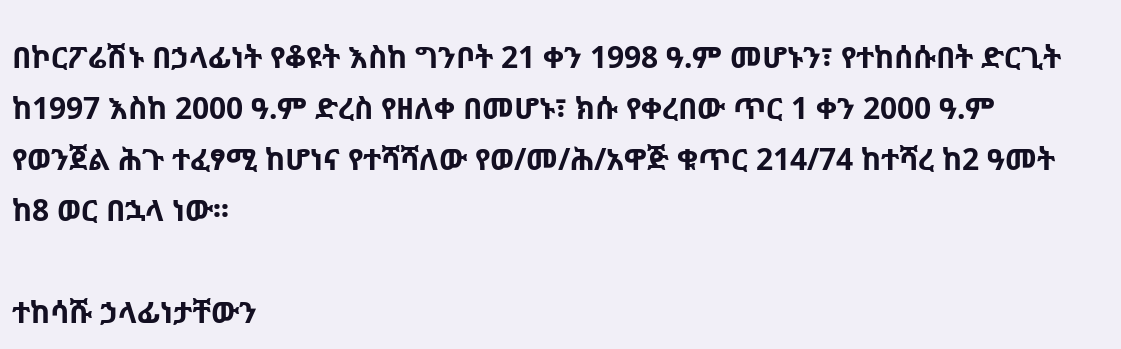በኮርፖሬሽኑ በኃላፊነት የቆዩት እስከ ግንቦት 21 ቀን 1998 ዓ.ም መሆኑን፣ የተከሰሱበት ድርጊት ከ1997 እስከ 2000 ዓ.ም ድረስ የዘለቀ በመሆኑ፣ ክሱ የቀረበው ጥር 1 ቀን 2000 ዓ.ም የወንጀል ሕጉ ተፈፃሚ ከሆነና የተሻሻለው የወ/መ/ሕ/አዋጅ ቁጥር 214/74 ከተሻረ ከ2 ዓመት ከ8 ወር በኋላ ነው፡፡

ተከሳሹ ኃላፊነታቸውን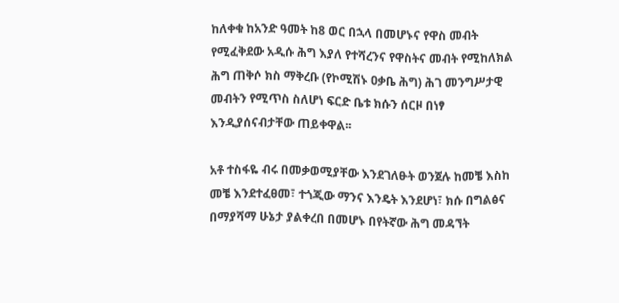ከለቀቁ ከአንድ ዓመት ከ8 ወር በኋላ በመሆኑና የዋስ መብት የሚፈቅደው አዲሱ ሕግ እያለ የተሻረንና የዋስትና መብት የሚከለክል ሕግ ጠቅሶ ክስ ማቅረቡ (የኮሚሽኑ ዐቃቤ ሕግ) ሕገ መንግሥታዊ መብትን የሚጥስ ስለሆነ ፍርድ ቤቱ ክሱን ሰርዞ በነፃ እንዲያሰናብታቸው ጠይቀዋል፡፡

አቶ ተስፋዬ ብሩ በመቃወሚያቸው እንደገለፁት ወንጀሉ ከመቼ እስከ መቼ እንደተፈፀመ፣ ተጎጂው ማንና እንዴት እንደሆነ፣ ክሱ በግልፅና በማያሻማ ሁኔታ ያልቀረበ በመሆኑ በየትኛው ሕግ መዳኘት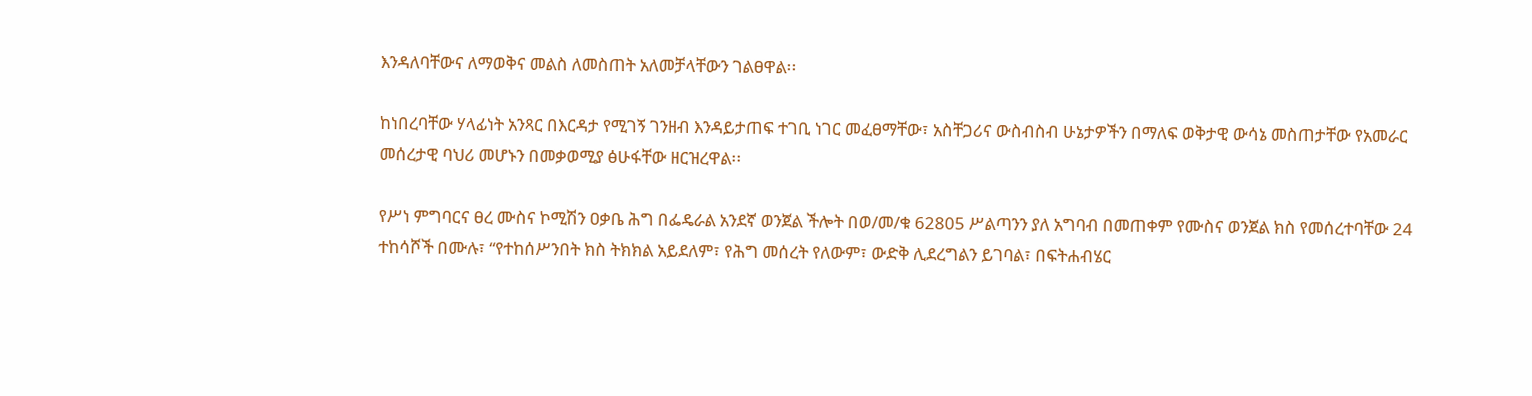እንዳለባቸውና ለማወቅና መልስ ለመስጠት አለመቻላቸውን ገልፀዋል፡፡

ከነበረባቸው ሃላፊነት አንጻር በእርዳታ የሚገኝ ገንዘብ እንዳይታጠፍ ተገቢ ነገር መፈፀማቸው፣ አስቸጋሪና ውስብስብ ሁኔታዎችን በማለፍ ወቅታዊ ውሳኔ መስጠታቸው የአመራር መሰረታዊ ባህሪ መሆኑን በመቃወሚያ ፅሁፋቸው ዘርዝረዋል፡፡

የሥነ ምግባርና ፀረ ሙስና ኮሚሽን ዐቃቤ ሕግ በፌዴራል አንደኛ ወንጀል ችሎት በወ/መ/ቁ 62805 ሥልጣንን ያለ አግባብ በመጠቀም የሙስና ወንጀል ክስ የመሰረተባቸው 24 ተከሳሾች በሙሉ፣ “የተከሰሥንበት ክስ ትክክል አይደለም፣ የሕግ መሰረት የለውም፣ ውድቅ ሊደረግልን ይገባል፣ በፍትሐብሄር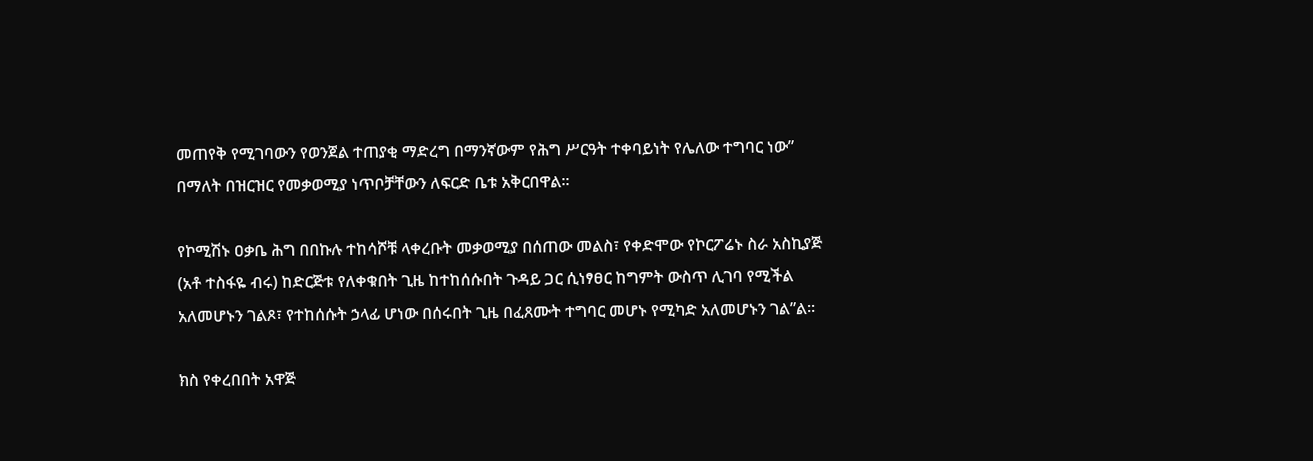መጠየቅ የሚገባውን የወንጀል ተጠያቂ ማድረግ በማንኛውም የሕግ ሥርዓት ተቀባይነት የሌለው ተግባር ነው” በማለት በዝርዝር የመቃወሚያ ነጥቦቻቸውን ለፍርድ ቤቱ አቅርበዋል፡፡

የኮሚሽኑ ዐቃቤ ሕግ በበኩሉ ተከሳሾቹ ላቀረቡት መቃወሚያ በሰጠው መልስ፣ የቀድሞው የኮርፖሬኑ ስራ አስኪያጅ (አቶ ተስፋዬ ብሩ) ከድርጅቱ የለቀቁበት ጊዜ ከተከሰሱበት ጉዳይ ጋር ሲነፃፀር ከግምት ውስጥ ሊገባ የሚችል አለመሆኑን ገልጾ፣ የተከሰሱት ኃላፊ ሆነው በሰሩበት ጊዜ በፈጸሙት ተግባር መሆኑ የሚካድ አለመሆኑን ገል”ል፡፡

ክስ የቀረበበት አዋጅ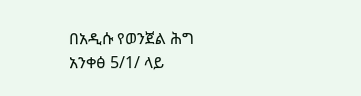በአዲሱ የወንጀል ሕግ አንቀፅ 5/1/ ላይ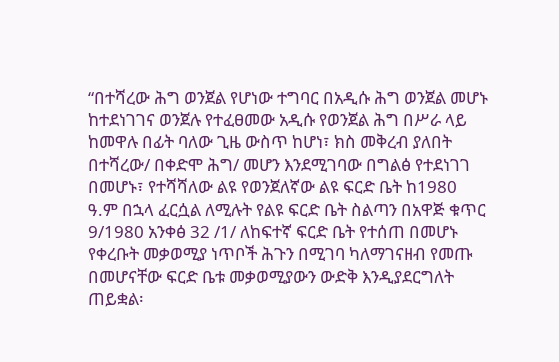“በተሻረው ሕግ ወንጀል የሆነው ተግባር በአዲሱ ሕግ ወንጀል መሆኑ ከተደነገገና ወንጀሉ የተፈፀመው አዲሱ የወንጀል ሕግ በሥራ ላይ ከመዋሉ በፊት ባለው ጊዜ ውስጥ ከሆነ፣ ክስ መቅረብ ያለበት በተሻረው/ በቀድሞ ሕግ/ መሆን እንደሚገባው በግልፅ የተደነገገ በመሆኑ፣ የተሻሻለው ልዩ የወንጀለኛው ልዩ ፍርድ ቤት ከ1980 ዓ.ም በኋላ ፈርሷል ለሚሉት የልዩ ፍርድ ቤት ስልጣን በአዋጅ ቁጥር 9/1980 አንቀፅ 32 /1/ ለከፍተኛ ፍርድ ቤት የተሰጠ በመሆኑ የቀረቡት መቃወሚያ ነጥቦች ሕጉን በሚገባ ካለማገናዘብ የመጡ በመሆናቸው ፍርድ ቤቱ መቃወሚያውን ውድቅ እንዲያደርግለት ጠይቋል፡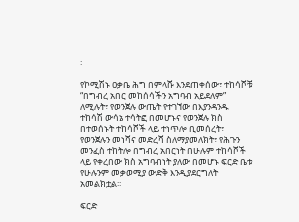፡

የኮሚሽኑ ዐቃቤ ሕግ በምላሹ እንደጠቀሰው፣ ተከሳሾቹ “በግብረ አበር መከሰሳችን አግባብ አይደለም” ለሚሉት፣ የወንጀሉ ውጤት የተገኘው በእያንዳንዱ ተከሳሽ ውሳኔ ተሳትፎ በመሆኑና የወንጀሉ ክስ በተወሰኑት ተከሳሾች ላይ ተነጥሎ ቢመሰረት፣ የወንጀሉን መነሻና መድረሻ ስለማያመለክት፣ የሕጉን መንፈስ ተከትሎ በግብረ አበርነት በሁሉም ተከሳሾች ላይ የቀረበው ክስ አግባብነት ያለው በመሆኑ ፍርድ ቤቱ የሁሉንም መቃወሚያ ውድቅ እንዲያደርግለት አመልክቷል፡፡

ፍርድ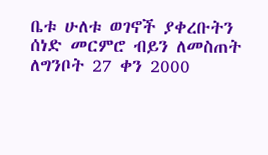ቤቱ ሁለቱ ወገኖች ያቀረቡትን ሰነድ መርምሮ ብይን ለመስጠት ለግንቦት 27 ቀን 2000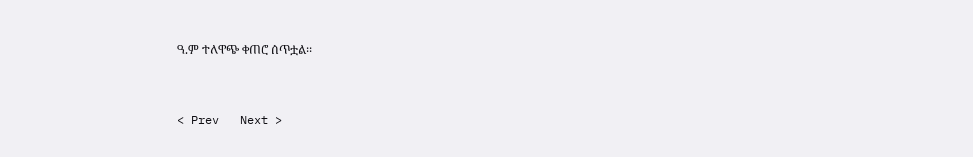ዓ.ም ተለዋጭ ቀጠሮ ሰጥቷል፡፡


< Prev   Next >